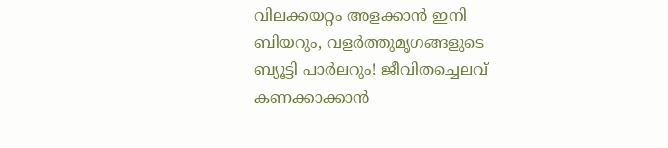വിലക്കയറ്റം അളക്കാന്‍ ഇനി ബിയറും, വളര്‍ത്തുമൃഗങ്ങളുടെ ബ്യൂട്ടി പാര്‍ലറും! ജീവിതച്ചെലവ് കണക്കാക്കാൻ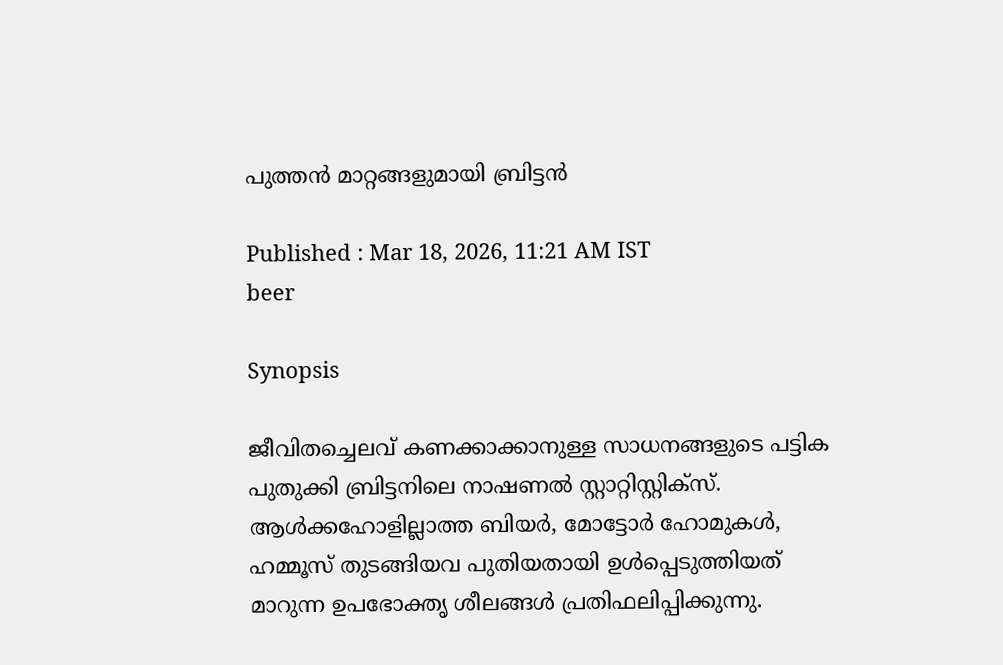പുത്തൻ മാറ്റങ്ങളുമായി ബ്രിട്ടൻ

Published : Mar 18, 2026, 11:21 AM IST
beer

Synopsis

ജീവിതച്ചെലവ് കണക്കാക്കാനുള്ള സാധനങ്ങളുടെ പട്ടിക പുതുക്കി ബ്രിട്ടനിലെ നാഷണല്‍ സ്റ്റാറ്റിസ്റ്റിക്‌സ്. ആള്‍ക്കഹോളില്ലാത്ത ബിയര്‍, മോട്ടോര്‍ ഹോമുകള്‍, ഹമ്മൂസ് തുടങ്ങിയവ പുതിയതായി ഉള്‍പ്പെടുത്തിയത് മാറുന്ന ഉപഭോക്തൃ ശീലങ്ങള്‍ പ്രതിഫലിപ്പിക്കുന്നു.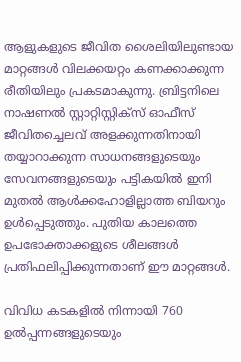ആളുകളുടെ ജീവിത ശൈലിയിലുണ്ടായ മാറ്റങ്ങള്‍ വിലക്കയറ്റം കണക്കാക്കുന്ന രീതിയിലും പ്രകടമാകുന്നു. ബ്രിട്ടനിലെ നാഷണല്‍ സ്റ്റാറ്റിസ്റ്റിക്‌സ് ഓഫീസ് ജീവിതച്ചെലവ് അളക്കുന്നതിനായി തയ്യാറാക്കുന്ന സാധനങ്ങളുടെയും സേവനങ്ങളുടെയും പട്ടികയില്‍ ഇനി മുതല്‍ ആള്‍ക്കഹോളില്ലാത്ത ബിയറും ഉള്‍പ്പെടുത്തും. പുതിയ കാലത്തെ ഉപഭോക്താക്കളുടെ ശീലങ്ങള്‍ പ്രതിഫലിപ്പിക്കുന്നതാണ് ഈ മാറ്റങ്ങള്‍.

വിവിധ കടകളില്‍ നിന്നായി 760 ഉല്‍പ്പന്നങ്ങളുടെയും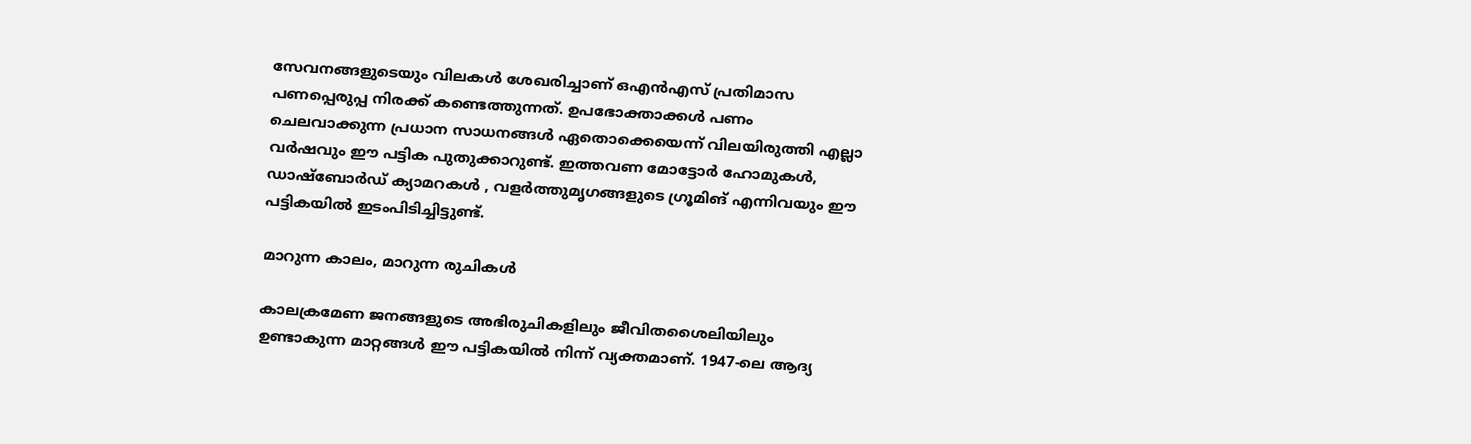സേവനങ്ങളുടെയും വിലകള്‍ ശേഖരിച്ചാണ് ഒഎന്‍എസ് പ്രതിമാസ പണപ്പെരുപ്പ നിരക്ക് കണ്ടെത്തുന്നത്. ഉപഭോക്താക്കള്‍ പണം ചെലവാക്കുന്ന പ്രധാന സാധനങ്ങള്‍ ഏതൊക്കെയെന്ന് വിലയിരുത്തി എല്ലാ വര്‍ഷവും ഈ പട്ടിക പുതുക്കാറുണ്ട്. ഇത്തവണ മോട്ടോര്‍ ഹോമുകള്‍, ഡാഷ്ബോര്‍ഡ് ക്യാമറകള്‍ , വളര്‍ത്തുമൃഗങ്ങളുടെ ഗ്രൂമിങ് എന്നിവയും ഈ പട്ടികയില്‍ ഇടംപിടിച്ചിട്ടുണ്ട്.

മാറുന്ന കാലം, മാറുന്ന രുചികള്‍

കാലക്രമേണ ജനങ്ങളുടെ അഭിരുചികളിലും ജീവിതശൈലിയിലും ഉണ്ടാകുന്ന മാറ്റങ്ങള്‍ ഈ പട്ടികയില്‍ നിന്ന് വ്യക്തമാണ്. 1947-ലെ ആദ്യ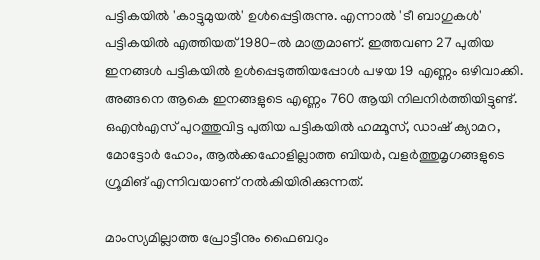പട്ടികയില്‍ 'കാട്ടുമുയല്‍' ഉള്‍പ്പെട്ടിരുന്നു. എന്നാല്‍ 'ടീ ബാഗുകള്‍' പട്ടികയില്‍ എത്തിയത് 1980-ല്‍ മാത്രമാണ്. ഇത്തവണ 27 പുതിയ ഇനങ്ങള്‍ പട്ടികയില്‍ ഉള്‍പ്പെടുത്തിയപ്പോള്‍ പഴയ 19 എണ്ണം ഒഴിവാക്കി. അങ്ങനെ ആകെ ഇനങ്ങളുടെ എണ്ണം 760 ആയി നിലനിര്‍ത്തിയിട്ടുണ്ട്. ഒഎന്‍എസ് പുറത്തുവിട്ട പുതിയ പട്ടികയില്‍ ഹമ്മൂസ്, ഡാഷ് ക്യാമറ, മോട്ടോര്‍ ഹോം, ആല്‍ക്കഹോളില്ലാത്ത ബിയര്‍, വളര്‍ത്തുമൃഗങ്ങളുടെ ഗ്രൂമിങ് എന്നിവയാണ് നല്‍കിയിരിക്കുന്നത്.

മാംസ്യമില്ലാത്ത പ്രോട്ടീനും ഫൈബറും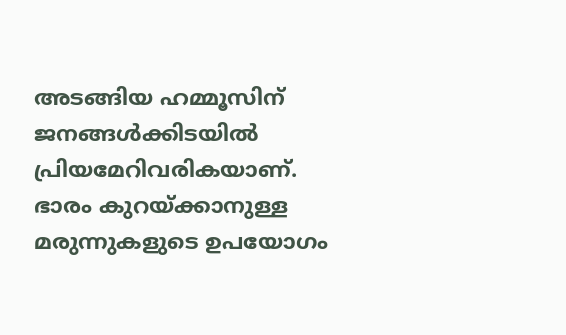അടങ്ങിയ ഹമ്മൂസിന് ജനങ്ങള്‍ക്കിടയില്‍ പ്രിയമേറിവരികയാണ്. ഭാരം കുറയ്ക്കാനുള്ള മരുന്നുകളുടെ ഉപയോഗം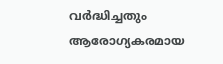വര്‍ദ്ധിച്ചതും ആരോഗ്യകരമായ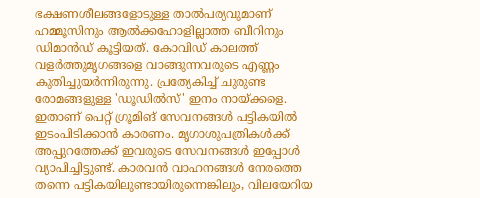ഭക്ഷണശീലങ്ങളോടുള്ള താല്‍പര്യവുമാണ് ഹമ്മൂസിനും ആല്‍ക്കഹോളില്ലാത്ത ബീറിനും ഡിമാന്‍ഡ് കൂട്ടിയത്. കോവിഡ് കാലത്ത് വളര്‍ത്തുമൃഗങ്ങളെ വാങ്ങുന്നവരുടെ എണ്ണം കുതിച്ചുയര്‍ന്നിരുന്നു. പ്രത്യേകിച്ച് ചുരുണ്ട രോമങ്ങളുള്ള 'ഡൂഡില്‍സ്' ഇനം നായ്ക്കളെ. ഇതാണ് പെറ്റ് ഗ്രൂമിങ് സേവനങ്ങള്‍ പട്ടികയില്‍ ഇടംപിടിക്കാന്‍ കാരണം. മൃഗാശുപത്രികള്‍ക്ക് അപ്പുറത്തേക്ക് ഇവരുടെ സേവനങ്ങള്‍ ഇപ്പോള്‍ വ്യാപിച്ചിട്ടുണ്ട്. കാരവന്‍ വാഹനങ്ങള്‍ നേരത്തെ തന്നെ പട്ടികയിലുണ്ടായിരുന്നെങ്കിലും, വിലയേറിയ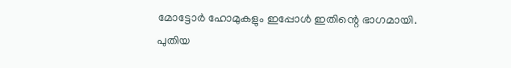മോട്ടോര്‍ ഹോമുകളും ഇപ്പോള്‍ ഇതിന്റെ ഭാഗമായി. പുതിയ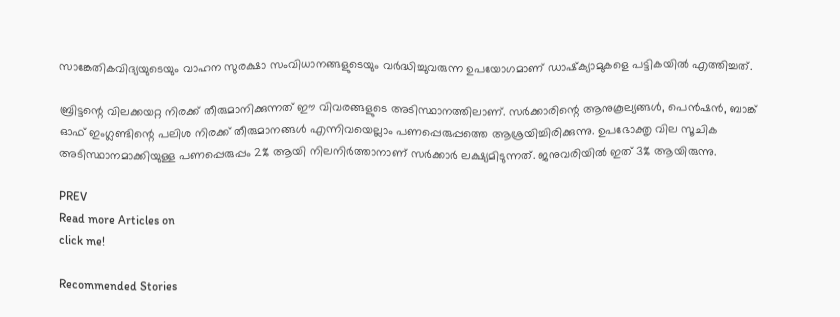സാങ്കേതികവിദ്യയുടെയും വാഹന സുരക്ഷാ സംവിധാനങ്ങളുടെയും വര്‍ദ്ധിച്ചുവരുന്ന ഉപയോഗമാണ് ഡാഷ്‌ക്യാമുകളെ പട്ടികയില്‍ എത്തിച്ചത്.

ബ്രിട്ടന്റെ വിലക്കയറ്റ നിരക്ക് തീരുമാനിക്കുന്നത് ഈ വിവരങ്ങളുടെ അടിസ്ഥാനത്തിലാണ്. സര്‍ക്കാരിന്റെ ആനുകൂല്യങ്ങള്‍, പെന്‍ഷന്‍, ബാങ്ക് ഓഫ് ഇംഗ്ലണ്ടിന്റെ പലിശ നിരക്ക് തീരുമാനങ്ങള്‍ എന്നിവയെല്ലാം പണപ്പെരുപ്പത്തെ ആശ്രയിച്ചിരിക്കുന്നു. ഉപഭോക്തൃ വില സൂചിക അടിസ്ഥാനമാക്കിയുള്ള പണപ്പെരുപ്പം 2% ആയി നിലനിര്‍ത്താനാണ് സര്‍ക്കാര്‍ ലക്ഷ്യമിടുന്നത്. ജനുവരിയില്‍ ഇത് 3% ആയിരുന്നു.

PREV
Read more Articles on
click me!

Recommended Stories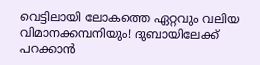വെട്ടിലായി ലോകത്തെ ഏറ്റവും വലിയ വിമാനക്കമ്പനിയും! ദുബായിലേക്ക് പറക്കാന്‍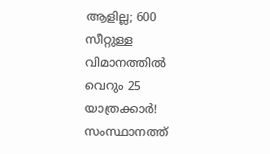ആളില്ല; 600 സീറ്റുള്ള വിമാനത്തില്‍ വെറും 25 യാത്രക്കാര്‍!
സംസ്ഥാനത്ത്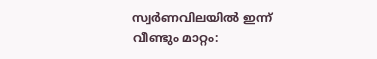സ്വർണവിലയിൽ ഇന്ന് വീണ്ടും മാറ്റം: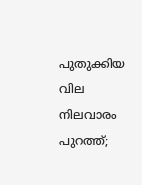പുതുക്കിയ വില നിലവാരം പുറത്ത്;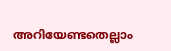അറിയേണ്ടതെല്ലാം